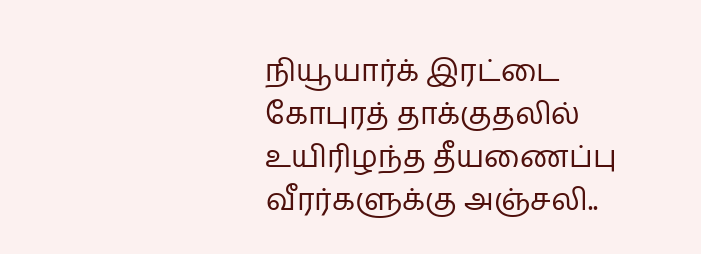நியூயார்க் இரட்டை கோபுரத் தாக்குதலில் உயிரிழந்த தீயணைப்பு வீரர்களுக்கு அஞ்சலி..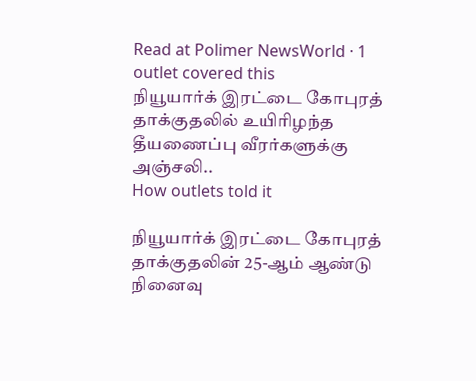Read at Polimer NewsWorld · 1 outlet covered this
நியூயார்க் இரட்டை கோபுரத் தாக்குதலில் உயிரிழந்த தீயணைப்பு வீரர்களுக்கு அஞ்சலி..
How outlets told it

நியூயார்க் இரட்டை கோபுரத் தாக்குதலின் 25-ஆம் ஆண்டு நினைவு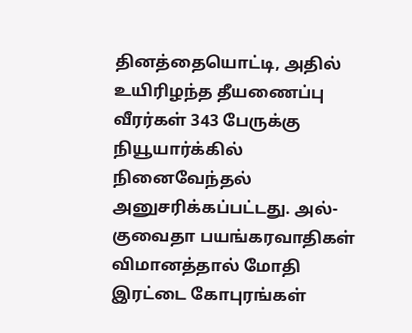தினத்தையொட்டி, அதில் உயிரிழந்த தீயணைப்பு வீரர்கள் 343 பேருக்கு நியூயார்க்கில் நினைவேந்தல் அனுசரிக்கப்பட்டது. அல்-குவைதா பயங்கரவாதிகள் விமானத்தால் மோதி இரட்டை கோபுரங்கள்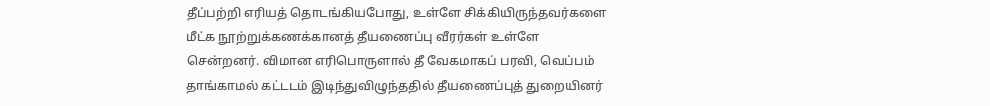தீப்பற்றி எரியத் தொடங்கியபோது, உள்ளே சிக்கியிருந்தவர்களை மீட்க நூற்றுக்கணக்கானத் தீயணைப்பு வீரர்கள் உள்ளே சென்றனர். விமான எரிபொருளால் தீ வேகமாகப் பரவி, வெப்பம் தாங்காமல் கட்டடம் இடிந்துவிழுந்ததில் தீயணைப்புத் துறையினர்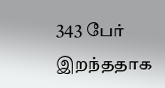343 பேர் இறந்ததாக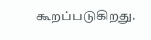கூறப்படுகிறது.